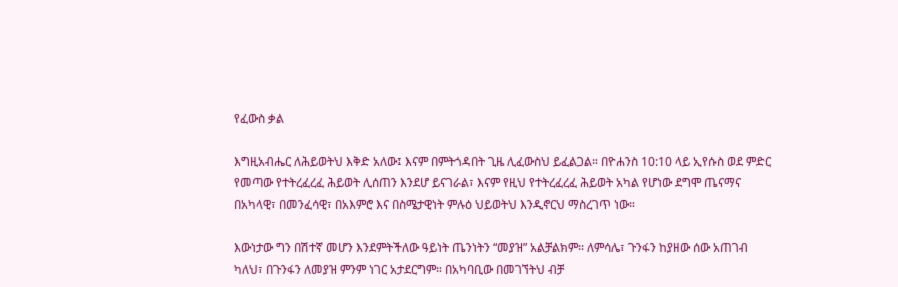የፈውስ ቃል

እግዚአብሔር ለሕይወትህ እቅድ አለው፤ እናም በምትጎዳበት ጊዜ ሊፈውስህ ይፈልጋል። በዮሐንስ 10:10 ላይ ኢየሱስ ወደ ምድር የመጣው የተትረፈረፈ ሕይወት ሊሰጠን እንደሆ ይናገራል፣ እናም የዚህ የተትረፈረፈ ሕይወት አካል የሆነው ደግሞ ጤናማና በአካላዊ፣ በመንፈሳዊ፣ በአእምሮ እና በስሜታዊነት ምሉዕ ህይወትህ እንዲኖርህ ማስረገጥ ነው።

እውነታው ግን በሽተኛ መሆን እንደምትችለው ዓይነት ጤንነትን “መያዝ” አልቻልክም፡፡ ለምሳሌ፣ ጉንፋን ከያዘው ሰው አጠገብ ካለህ፣ በጉንፋን ለመያዝ ምንም ነገር አታደርግም። በአካባቢው በመገኘትህ ብቻ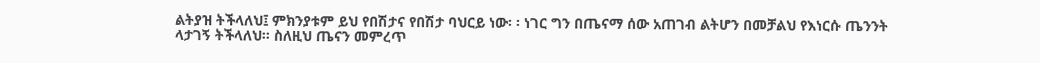ልትያዝ ትችላለህ፤ ምክንያቱም ይህ የበሽታና የበሽታ ባህርይ ነው፡ ፡ ነገር ግን በጤናማ ሰው አጠገብ ልትሆን በመቻልህ የእነርሱ ጤንንት ላታገኝ ትችላለህ፡፡ ስለዚህ ጤናን መምረጥ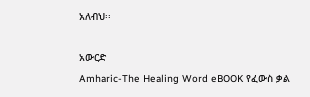አለብህ፡፡

አውርድ
Amharic-The Healing Word eBOOK የፈውስ ቃል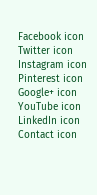Facebook icon Twitter icon Instagram icon Pinterest icon Google+ icon YouTube icon LinkedIn icon Contact icon